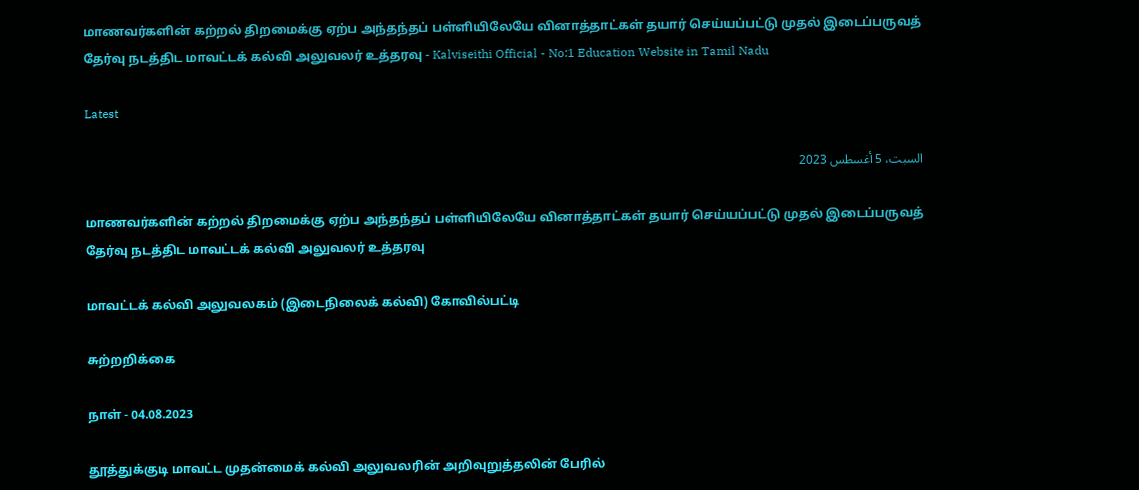மாணவர்களின் கற்றல் திறமைக்கு ஏற்ப அந்தந்தப் பள்ளியிலேயே வினாத்தாட்கள் தயார் செய்யப்பட்டு முதல் இடைப்பருவத் தேர்வு நடத்திட மாவட்டக் கல்வி அலுவலர் உத்தரவு - Kalviseithi Official - No:1 Education Website in Tamil Nadu

Latest

السبت، 5 أغسطس 2023

மாணவர்களின் கற்றல் திறமைக்கு ஏற்ப அந்தந்தப் பள்ளியிலேயே வினாத்தாட்கள் தயார் செய்யப்பட்டு முதல் இடைப்பருவத் தேர்வு நடத்திட மாவட்டக் கல்வி அலுவலர் உத்தரவு

மாவட்டக் கல்வி அலுவலகம் (இடைநிலைக் கல்வி) கோவில்பட்டி

சுற்றறிக்கை

நாள் - 04.08.2023

தூத்துக்குடி மாவட்ட முதன்மைக் கல்வி அலுவலரின் அறிவுறுத்தலின் பேரில்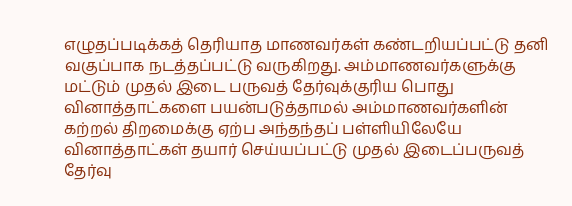எழுதப்படிக்கத் தெரியாத மாணவர்கள் கண்டறியப்பட்டு தனி வகுப்பாக நடத்தப்பட்டு வருகிறது. அம்மாணவர்களுக்கு மட்டும் முதல் இடை பருவத் தேர்வுக்குரிய பொது வினாத்தாட்களை பயன்படுத்தாமல் அம்மாணவர்களின் கற்றல் திறமைக்கு ஏற்ப அந்தந்தப் பள்ளியிலேயே வினாத்தாட்கள் தயார் செய்யப்பட்டு முதல் இடைப்பருவத் தேர்வு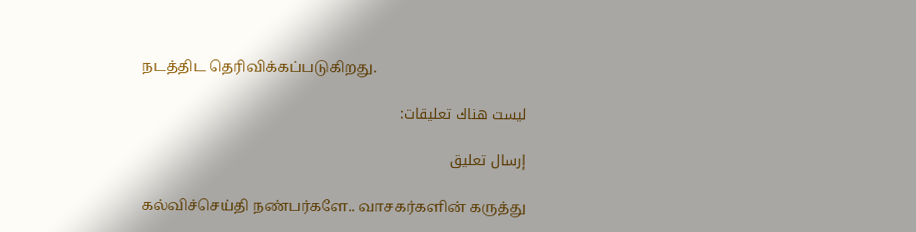நடத்திட தெரிவிக்கப்படுகிறது.

ليست هناك تعليقات:

إرسال تعليق

கல்விச்செய்தி நண்பர்களே.. வாசகர்களின் கருத்து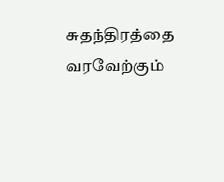சுதந்திரத்தை வரவேற்கும்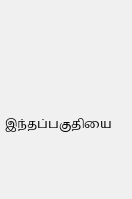இந்தப்பகுதியை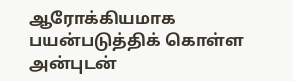ஆரோக்கியமாக பயன்படுத்திக் கொள்ள அன்புடன்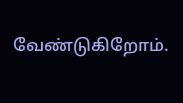வேண்டுகிறோம்.